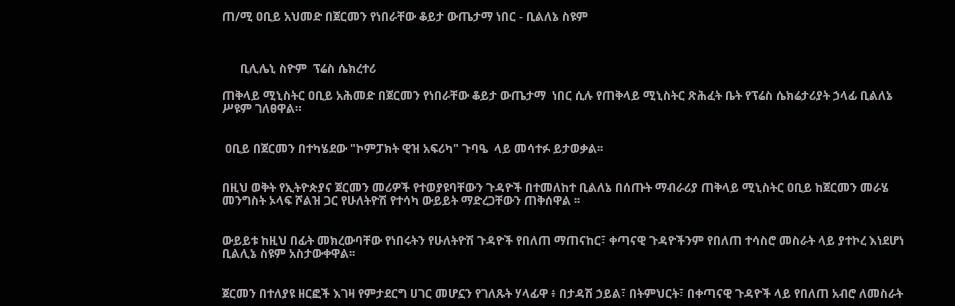ጠ/ሚ ዐቢይ አህመድ በጀርመን የነበራቸው ቆይታ ውጤታማ ነበር - ቢልለኔ ስዩም



      ቢሊሌኒ ስዮም  ፕሬስ ሴክረተሪ

ጠቅላይ ሚኒስትር ዐቢይ አሕመድ በጀርመን የነበራቸው ቆይታ ውጤታማ  ነበር ሲሉ የጠቅላይ ሚኒስትር ጽሕፈት ቤት የፕሬስ ሴክሬታሪያት ኃላፊ ቢልለኔ ሥዩም ገለፀዋል።


 ዐቢይ በጀርመን በተካሄደው "ኮምፓክት ዊዝ አፍሪካ" ጉባዔ  ላይ መሳተፉ ይታወቃል፡፡


በዚህ ወቅት የኢትዮጵያና ጀርመን መሪዎች የተወያዩባቸውን ጉዳዮች በተመለከተ ቢልለኔ በሰጡት ማብራሪያ ጠቅላይ ሚኒስትር ዐቢይ ከጀርመን መራሄ መንግስት ኦላፍ ሾልዝ ጋር የሁለትዮሽ የተሳካ ውይይት ማድረጋቸውን ጠቅሰዋል ፡፡


ውይይቱ ከዚህ በፊት መክረውባቸው የነበሩትን የሁለትዮሽ ጉዳዮች የበለጠ ማጠናከር፣ ቀጣናዊ ጉዳዮችንም የበለጠ ተሳስሮ መስራት ላይ ያተኮረ እነደሆነ ቢልሊኔ ስዩም አስታውቀዋል፡፡


ጀርመን በተለያዩ ዘርፎች እገዛ የምታደርግ ሀገር መሆኗን የገለጹት ሃላፊዋ ፥ በታዳሽ ኃይል፣ በትምህርት፣ በቀጣናዊ ጉዳዮች ላይ የበለጠ አብሮ ለመስራት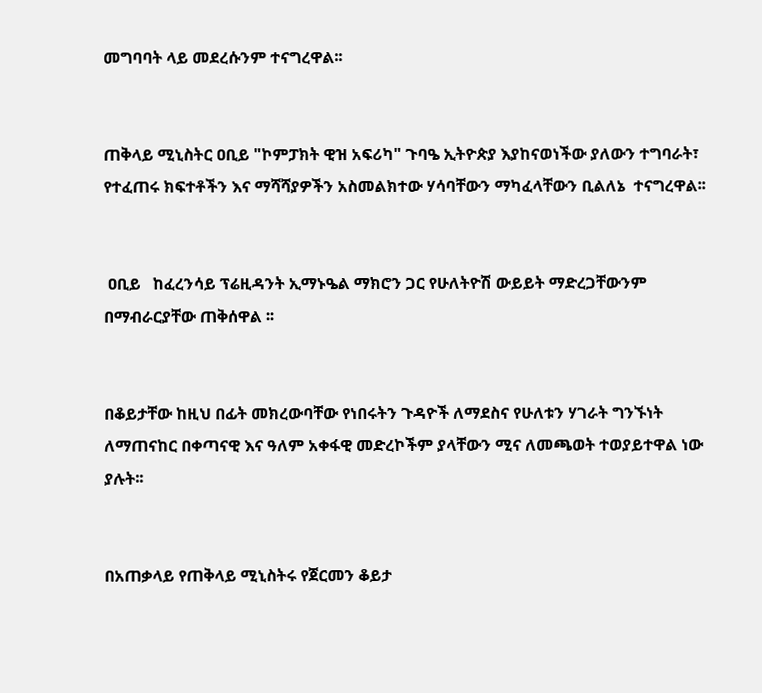መግባባት ላይ መደረሱንም ተናግረዋል፡፡


ጠቅላይ ሚኒስትር ዐቢይ "ኮምፓክት ዊዝ አፍሪካ" ጉባዔ ኢትዮጵያ እያከናወነችው ያለውን ተግባራት፣ የተፈጠሩ ክፍተቶችን እና ማሻሻያዎችን አስመልክተው ሃሳባቸውን ማካፈላቸውን ቢልለኔ  ተናግረዋል፡፡


 ዐቢይ   ከፈረንሳይ ፕሬዚዳንት ኢማኑዔል ማክሮን ጋር የሁለትዮሽ ውይይት ማድረጋቸውንም በማብራርያቸው ጠቅሰዋል ፡፡


በቆይታቸው ከዚህ በፊት መክረውባቸው የነበሩትን ጉዳዮች ለማደስና የሁለቱን ሃገራት ግንኙነት ለማጠናከር በቀጣናዊ እና ዓለም አቀፋዊ መድረኮችም ያላቸውን ሚና ለመጫወት ተወያይተዋል ነው ያሉት፡፡


በአጠቃላይ የጠቅላይ ሚኒስትሩ የጀርመን ቆይታ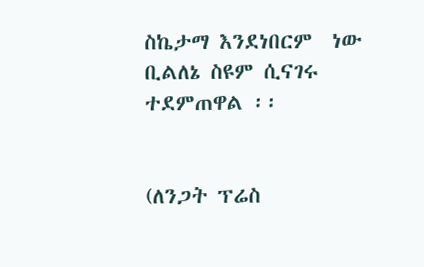ስኬታማ እንደነበርም  ነው ቢልለኔ ስዩም ሲናገሩ ተደምጠዋል ፡፡


(ለንጋት ፕሬስ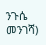ንጉሴ መንገሻ)